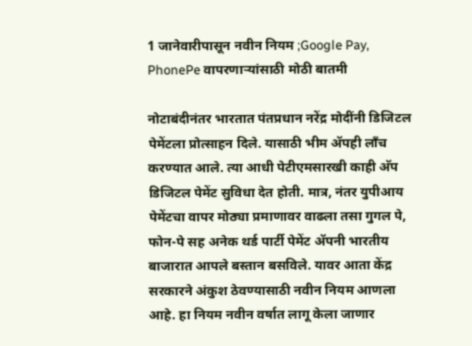1 जानेवारीपासून नवीन नियम ;Google Pay, PhonePe वापरणाऱ्यांसाठी मोठी बातमी

नोटाबंदीनंतर भारतात पंतप्रधान नरेंद्र मोदींनी डिजिटल पेमेंटला प्रोत्साहन दिले. यासाठी भीम अ‍ॅपही लाँच करण्यात आले. त्या आधी पेटीएमसारखी काही अ‍ॅप डिजिटल पेमेंट सुविधा देत होती. मात्र, नंतर युपीआय पेमेंटचा वापर मोठ्या प्रमाणावर वाढला तसा गुगल पे, फोन-पे सह अनेक थर्ड पार्टी पेमेंट अ‍ॅपनी भारतीय बाजारात आपले बस्तान बसविले. यावर आता केंद्र सरकारने अंकुश ठेवण्यासाठी नवीन नियम आणला आहे. हा नियम नवीन वर्षात लागू केला जाणार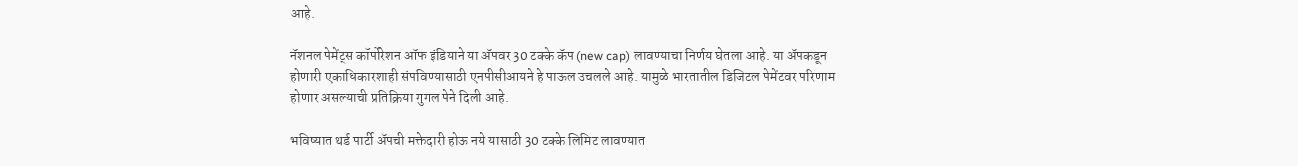आहे.

नॅशनल पेमेंट्स कॉर्पोरेशन ऑफ इंडियाने या अ‍ॅपवर 30 टक्के कॅप (new cap) लावण्याचा निर्णय घेतला आहे. या अ‍ॅपकडून होणारी एकाधिकारशाही संपविण्यासाठी एनपीसीआयने हे पाऊल उचलले आहे. यामुळे भारतातील डिजिटल पेमेंटवर परिणाम होणार असल्याची प्रतिक्रिया गुगल पेने दिली आहे.

भविष्यात थर्ड पार्टी अ‍ॅपची मक्तेदारी होऊ नये यासाठी 30 टक्के लिमिट लावण्यात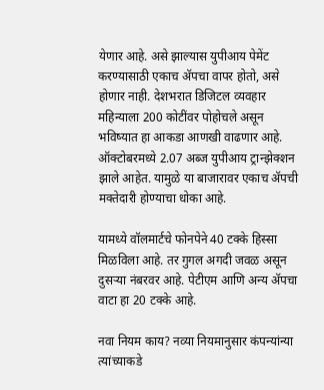येणार आहे. असे झाल्यास युपीआय पेमेंट करण्यासाठी एकाच अ‍ॅपचा वापर होतो, असे होणार नाही. देशभरात डिजिटल व्यवहार महिन्याला 200 कोटींवर पोहोचले असून भविष्यात हा आकडा आणखी वाढणार आहे. ऑक्टोबरमध्ये 2.07 अब्ज युपीआय ट्रान्झेक्शन झाले आहेत. यामुळे या बाजारावर एकाच ॲपची मक्तेदारी होण्याचा धोका आहे.

यामध्ये वॉलमार्टचे फोनपेने 40 टक्के हिस्सा मिळविला आहे. तर गुगल अगदी जवळ असून दुसऱ्या नंबरवर आहे. पेटीएम आणि अन्य अ‍ॅपचा वाटा हा 20 टक्के आहे.

नवा नियम काय? नव्या नियमानुसार कंपन्यांन्या त्यांच्याकडे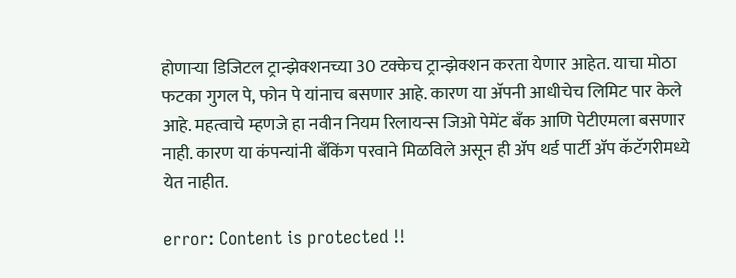होणाऱ्या डिजिटल ट्रान्झेक्शनच्या 30 टक्केच ट्रान्झेक्शन करता येणार आहेत. याचा मोठा फटका गुगल पे, फोन पे यांनाच बसणार आहे. कारण या अ‍ॅपनी आधीचेच लिमिट पार केले आहे. महत्वाचे म्हणजे हा नवीन नियम रिलायन्स जिओ पेमेंट बँक आणि पेटीएमला बसणार नाही. कारण या कंपन्यांनी बँकिंग परवाने मिळविले असून ही ॲप थर्ड पार्टी ॲप कॅटॅगरीमध्ये येत नाहीत.

error: Content is protected !!